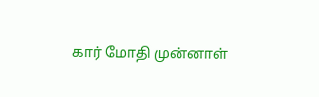கார் மோதி முன்னாள்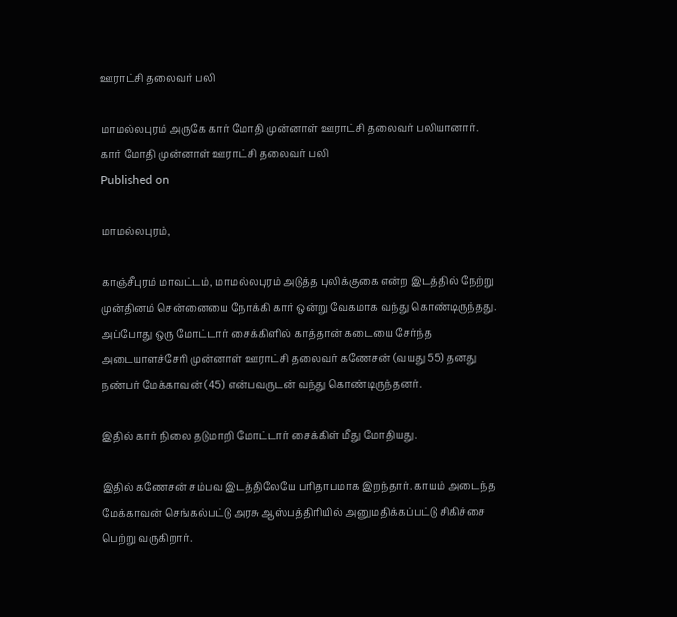ஊராட்சி தலைவர் பலி

மாமல்லபுரம் அருகே கார் மோதி முன்னாள் ஊராட்சி தலைவர் பலியானார்.
கார் மோதி முன்னாள் ஊராட்சி தலைவர் பலி
Published on

மாமல்லபுரம்,

காஞ்சீபுரம் மாவட்டம், மாமல்லபுரம் அடுத்த புலிக்குகை என்ற இடத்தில் நேற்று முன்தினம் சென்னையை நோக்கி கார் ஒன்று வேகமாக வந்து கொண்டிருந்தது. அப்போது ஒரு மோட்டார் சைக்கிளில் காத்தான் கடையை சேர்ந்த அடையாளச்சேரி முன்னாள் ஊராட்சி தலைவர் கணேசன் (வயது 55) தனது நண்பர் மேக்காவன் (45) என்பவருடன் வந்து கொண்டிருந்தனர்.

இதில் கார் நிலை தடுமாறி மோட்டார் சைக்கிள் மீது மோதியது.

இதில் கணேசன் சம்பவ இடத்திலேயே பரிதாபமாக இறந்தார். காயம் அடைந்த மேக்காவன் செங்கல்பட்டு அரசு ஆஸ்பத்திரியில் அனுமதிக்கப்பட்டு சிகிச்சை பெற்று வருகிறார்.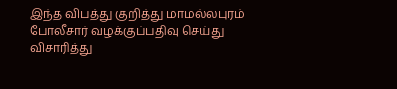இந்த விபத்து குறித்து மாமல்லபுரம் போலீசார் வழக்குப்பதிவு செய்து விசாரித்து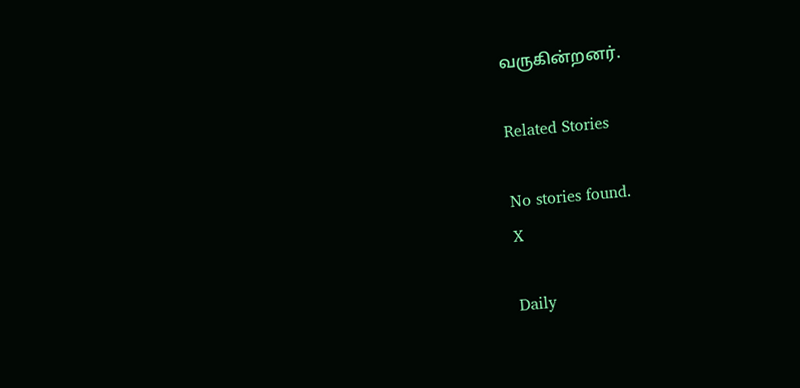வருகின்றனர்.

Related Stories

No stories found.
X

Daily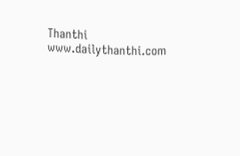Thanthi
www.dailythanthi.com